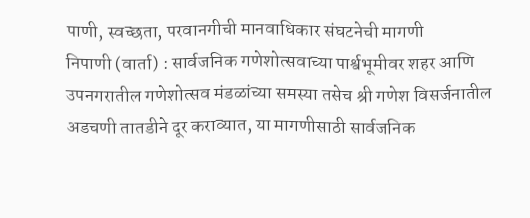पाणी, स्वच्छता, परवानगीची मानवाधिकार संघटनेची मागणी
निपाणी (वार्ता) : सार्वजनिक गणेशोत्सवाच्या पार्श्वभूमीवर शहर आणि उपनगरातील गणेशोत्सव मंडळांच्या समस्या तसेच श्री गणेश विसर्जनातील अडचणी तातडीने दूर कराव्यात, या मागणीसाठी सार्वजनिक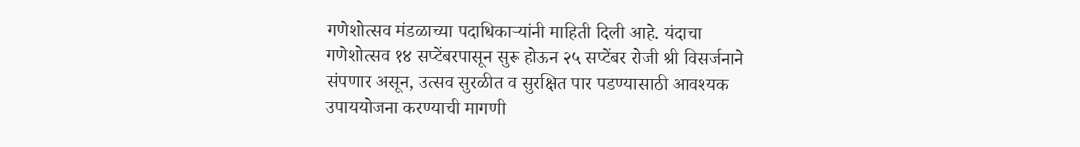गणेशोत्सव मंडळाच्या पदाधिकाऱ्यांनी माहिती दिली आहे. यंदाचा गणेशोत्सव १४ सप्टेंबरपासून सुरू होऊन २५ सप्टेंबर रोजी श्री विसर्जनाने संपणार असून, उत्सव सुरळीत व सुरक्षित पार पडण्यासाठी आवश्यक उपाययोजना करण्याची मागणी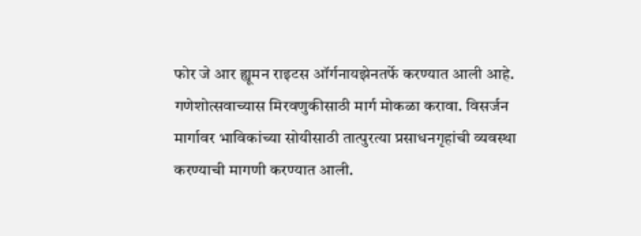फोर जे आर ह्यूमन राइटस ऑर्गनायझेनतर्फे करण्यात आली आहे.
गणेशोत्सवाच्यास मिरवणुकीसाठी मार्ग मोकळा करावा. विसर्जन मार्गावर भाविकांच्या सोयीसाठी तात्पुरत्या प्रसाधनगृहांची व्यवस्था करण्याची मागणी करण्यात आली.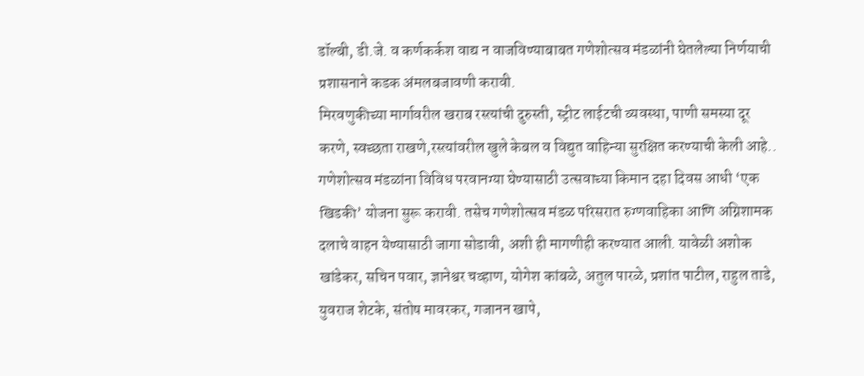डॉल्बी, डी.जे. व कर्णकर्कश वाद्य न वाजविण्याबाबत गणेशोत्सव मंडळांनी घेतलेल्या निर्णयाची प्रशासनाने कडक अंमलबजावणी करावी.
मिरवणुकीच्या मार्गावरील खराब रस्त्यांची दुरुस्ती, स्ट्रीट लाईटची व्यवस्था, पाणी समस्या दूर करणे, स्वच्छता राखणे,रस्त्यांवरील खुले केबल व विद्युत वाहिन्या सुरक्षित करण्याची केली आहे.. गणेशोत्सव मंडळांना विविध परवानग्या घेण्यासाठी उत्सवाच्या किमान दहा दिवस आधी ‘एक खिडकी’ योजना सुरू करावी. तसेच गणेशोत्सव मंडळ परिसरात रुग्णवाहिका आणि अग्निशामक दलाचे वाहन येण्यासाठी जागा सोडावी, अशी ही मागणीही करण्यात आली. यावेळी अशोक खांडेकर, सचिन पवार, ज्ञानेश्वर चव्हाण, योगेश कांबळे, अतुल पारळे, प्रशांत पाटील, राहुल ताडे, युवराज शेटके, संतोष मावरकर, गजानन खापे,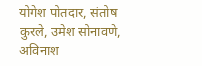योगेश पोतदार, संतोष कुरले, उमेश सोनावणे, अविनाश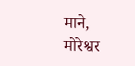माने, मोरेश्वर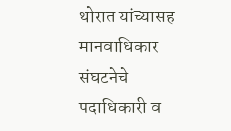थोरात यांच्यासह मानवाधिकार संघटनेचे पदाधिकारी व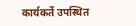कार्यकर्ते उपस्थित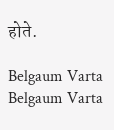होते.

Belgaum Varta Belgaum Varta